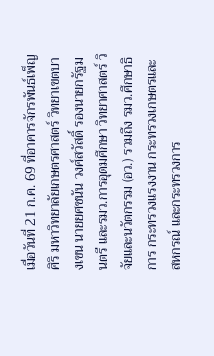เมื่อวันที่ 21 ก.ค. 69 ที่อาคารจักรพันธ์เพ็ญศิริ มหาวิทยาลัยเกษตรศาสตร์ วิทยาเขตบางเขน นายยศชนัน วงศ์สวัสดิ์ รองนายกรัฐมนตรี และรมว.การอุดมศึกษา วิทยาศาสตร์ วิจัยและนวัตกรรม (อว.) รวมถึง รมว.ศึกษาธิการ กระทรวงแรงงาน กระทรวงเกษตรและสหกรณ์ และกระทรวงการ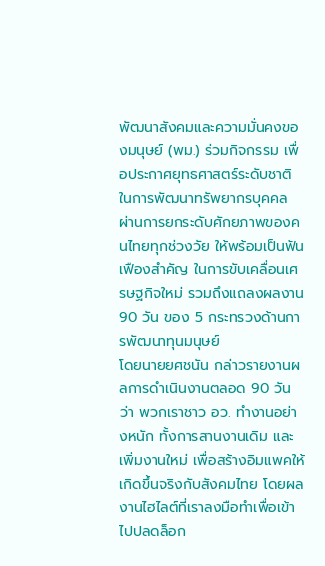พัฒนาสังคมและความมั่นคงของมนุษย์ (พม.) ร่วมกิจกรรม เพื่อประกาศยุทธศาสตร์ระดับชาติ ในการพัฒนาทรัพยากรบุคคล ผ่านการยกระดับศักยภาพของคนไทยทุกช่วงวัย ให้พร้อมเป็นฟันเฟืองสำคัญ ในการขับเคลื่อนเศรษฐกิจใหม่ รวมถึงแถลงผลงาน 90 วัน ของ 5 กระทรวงด้านการพัฒนาทุนมนุษย์
โดยนายยศชนัน กล่าวรายงานผลการดำเนินงานตลอด 90 วัน ว่า พวกเราชาว อว. ทำงานอย่างหนัก ทั้งการสานงานเดิม และเพิ่มงานใหม่ เพื่อสร้างอิมแพคให้เกิดขึ้นจริงกับสังคมไทย โดยผลงานไฮไลต์ที่เราลงมือทำเพื่อเข้าไปปลดล็อก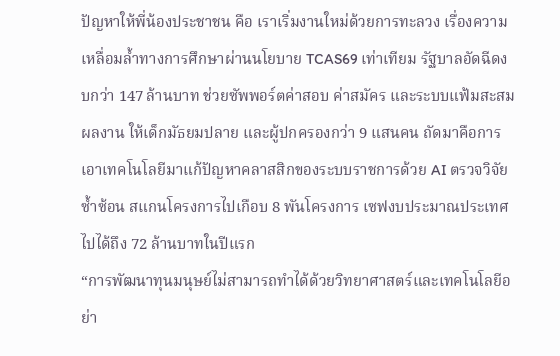ปัญหาให้พี่น้องประชาชน คือ เราเริ่มงานใหม่ด้วยการทะลวง เรื่องความเหลื่อมล้ำทางการศึกษาผ่านนโยบาย TCAS69 เท่าเทียม รัฐบาลอัดฉีดงบกว่า 147 ล้านบาท ช่วยซัพพอร์ตค่าสอบ ค่าสมัคร และระบบแฟ้มสะสมผลงาน ให้เด็กมัธยมปลาย และผู้ปกครองกว่า 9 แสนคน ถัดมาคือการเอาเทคโนโลยีมาแก้ปัญหาคลาสสิกของระบบราชการด้วย AI ตรวจวิจัยซ้ำซ้อน สแกนโครงการไปเกือบ 8 พันโครงการ เซฟงบประมาณประเทศไปได้ถึง 72 ล้านบาทในปีแรก
“การพัฒนาทุนมนุษย์ไม่สามารถทำได้ด้วยวิทยาศาสตร์และเทคโนโลยีอย่า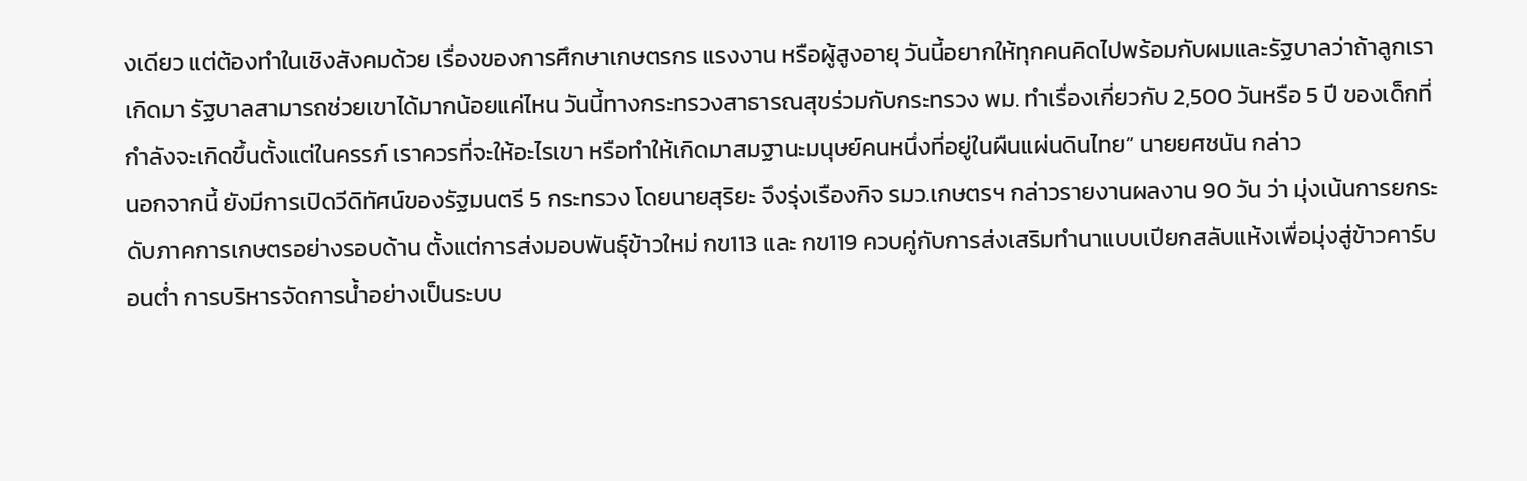งเดียว แต่ต้องทำในเชิงสังคมด้วย เรื่องของการศึกษาเกษตรกร แรงงาน หรือผู้สูงอายุ วันนี้อยากให้ทุกคนคิดไปพร้อมกับผมและรัฐบาลว่าถ้าลูกเราเกิดมา รัฐบาลสามารถช่วยเขาได้มากน้อยแค่ไหน วันนี้ทางกระทรวงสาธารณสุขร่วมกับกระทรวง พม. ทำเรื่องเกี่ยวกับ 2,500 วันหรือ 5 ปี ของเด็กที่กำลังจะเกิดขึ้นตั้งแต่ในครรภ์ เราควรที่จะให้อะไรเขา หรือทำให้เกิดมาสมฐานะมนุษย์คนหนึ่งที่อยู่ในผืนแผ่นดินไทย” นายยศชนัน กล่าว
นอกจากนี้ ยังมีการเปิดวีดิทัศน์ของรัฐมนตรี 5 กระทรวง โดยนายสุริยะ จึงรุ่งเรืองกิจ รมว.เกษตรฯ กล่าวรายงานผลงาน 90 วัน ว่า มุ่งเน้นการยกระดับภาคการเกษตรอย่างรอบด้าน ตั้งแต่การส่งมอบพันธุ์ข้าวใหม่ กข113 และ กข119 ควบคู่กับการส่งเสริมทำนาแบบเปียกสลับแห้งเพื่อมุ่งสู่ข้าวคาร์บอนต่ำ การบริหารจัดการน้ำอย่างเป็นระบบ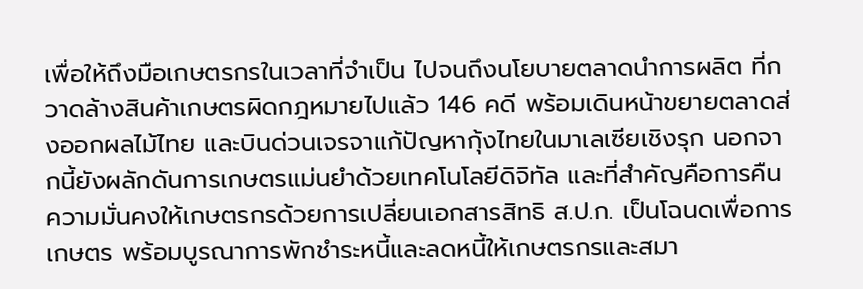เพื่อให้ถึงมือเกษตรกรในเวลาที่จำเป็น ไปจนถึงนโยบายตลาดนำการผลิต ที่กวาดล้างสินค้าเกษตรผิดกฎหมายไปแล้ว 146 คดี พร้อมเดินหน้าขยายตลาดส่งออกผลไม้ไทย และบินด่วนเจรจาแก้ปัญหากุ้งไทยในมาเลเซียเชิงรุก นอกจากนี้ยังผลักดันการเกษตรแม่นยำด้วยเทคโนโลยีดิจิทัล และที่สำคัญคือการคืนความมั่นคงให้เกษตรกรด้วยการเปลี่ยนเอกสารสิทธิ ส.ป.ก. เป็นโฉนดเพื่อการเกษตร พร้อมบูรณาการพักชำระหนี้และลดหนี้ให้เกษตรกรและสมา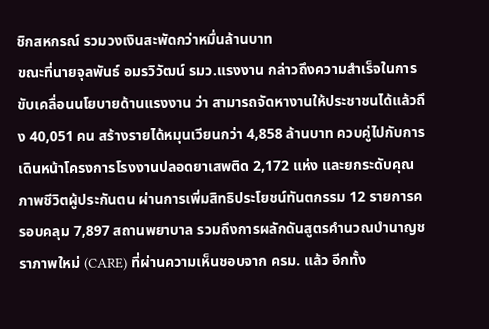ชิกสหกรณ์ รวมวงเงินสะพัดกว่าหมื่นล้านบาท
ขณะที่นายจุลพันธ์ อมรวิวัฒน์ รมว.แรงงาน กล่าวถึงความสำเร็จในการขับเคลื่อนนโยบายด้านแรงงาน ว่า สามารถจัดหางานให้ประชาชนได้แล้วถึง 40,051 คน สร้างรายได้หมุนเวียนกว่า 4,858 ล้านบาท ควบคู่ไปกับการเดินหน้าโครงการโรงงานปลอดยาเสพติด 2,172 แห่ง และยกระดับคุณภาพชีวิตผู้ประกันตน ผ่านการเพิ่มสิทธิประโยชน์ทันตกรรม 12 รายการครอบคลุม 7,897 สถานพยาบาล รวมถึงการผลักดันสูตรคำนวณบำนาญชราภาพใหม่ (CARE) ที่ผ่านความเห็นชอบจาก ครม. แล้ว อีกทั้ง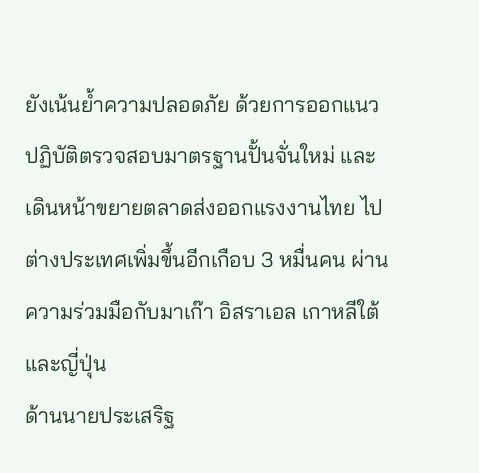ยังเน้นย้ำความปลอดภัย ด้วยการออกแนวปฏิบัติตรวจสอบมาตรฐานปั้นจั่นใหม่ และเดินหน้าขยายตลาดส่งออกแรงงานไทย ไปต่างประเทศเพิ่มขึ้นอีกเกือบ 3 หมื่นคน ผ่านความร่วมมือกับมาเก๊า อิสราเอล เกาหลีใต้ และญี่ปุ่น
ด้านนายประเสริฐ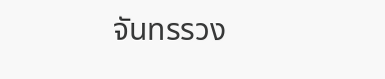จันทรรวง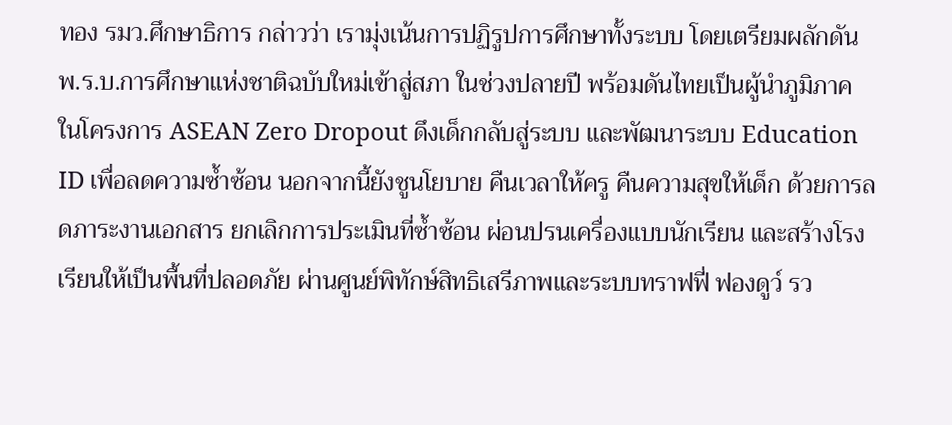ทอง รมว.ศึกษาธิการ กล่าวว่า เรามุ่งเน้นการปฏิรูปการศึกษาทั้งระบบ โดยเตรียมผลักดัน พ.ร.บ.การศึกษาแห่งชาติฉบับใหม่เข้าสู่สภา ในช่วงปลายปี พร้อมดันไทยเป็นผู้นำภูมิภาค ในโครงการ ASEAN Zero Dropout ดึงเด็กกลับสู่ระบบ และพัฒนาระบบ Education ID เพื่อลดความซ้ำซ้อน นอกจากนี้ยังชูนโยบาย คืนเวลาให้ครู คืนความสุขให้เด็ก ด้วยการลดภาระงานเอกสาร ยกเลิกการประเมินที่ซ้ำซ้อน ผ่อนปรนเครื่องแบบนักเรียน และสร้างโรงเรียนให้เป็นพื้นที่ปลอดภัย ผ่านศูนย์พิทักษ์สิทธิเสรีภาพและระบบทราฟฟี่ ฟองดูว์ รว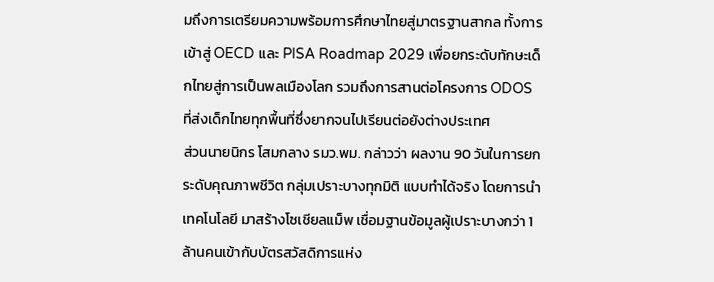มถึงการเตรียมความพร้อมการศึกษาไทยสู่มาตรฐานสากล ทั้งการเข้าสู่ OECD และ PISA Roadmap 2029 เพื่อยกระดับทักษะเด็กไทยสู่การเป็นพลเมืองโลก รวมถึงการสานต่อโครงการ ODOS ที่ส่งเด็กไทยทุกพื้นที่ซึ่งยากจนไปเรียนต่อยังต่างประเทศ
ส่วนนายนิกร โสมกลาง รมว.พม. กล่าวว่า ผลงาน 90 วันในการยกระดับคุณภาพชีวิต กลุ่มเปราะบางทุกมิติ แบบทำได้จริง โดยการนำเทคโนโลยี มาสร้างโซเชียลแม็พ เชื่อมฐานข้อมูลผู้เปราะบางกว่า 1 ล้านคนเข้ากับบัตรสวัสดิการแห่ง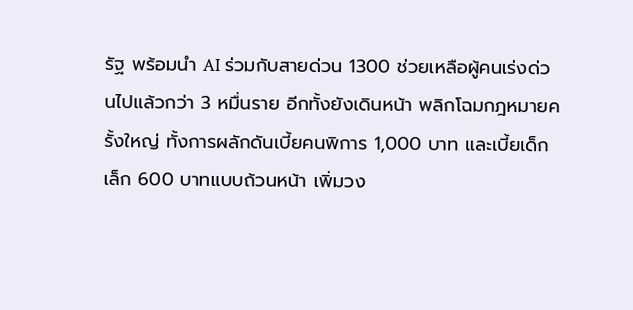รัฐ พร้อมนำ AI ร่วมกับสายด่วน 1300 ช่วยเหลือผู้คนเร่งด่วนไปแล้วกว่า 3 หมื่นราย อีกทั้งยังเดินหน้า พลิกโฉมกฎหมายครั้งใหญ่ ทั้งการผลักดันเบี้ยคนพิการ 1,000 บาท และเบี้ยเด็กเล็ก 600 บาทแบบถ้วนหน้า เพิ่มวง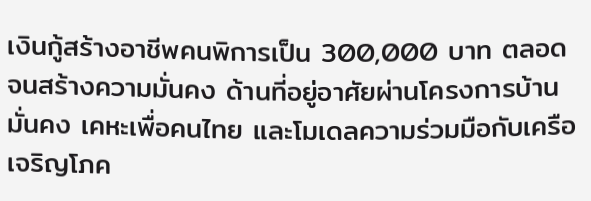เงินกู้สร้างอาชีพคนพิการเป็น 300,000 บาท ตลอดจนสร้างความมั่นคง ด้านที่อยู่อาศัยผ่านโครงการบ้านมั่นคง เคหะเพื่อคนไทย และโมเดลความร่วมมือกับเครือเจริญโภค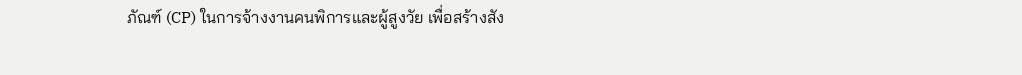ภัณฑ์ (CP) ในการจ้างงานคนพิการและผู้สูงวัย เพื่อสร้างสัง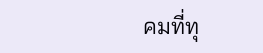คมที่ทุ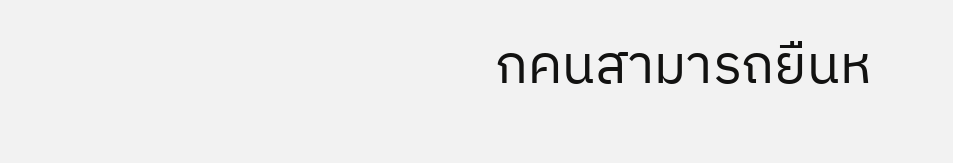กคนสามารถยืนห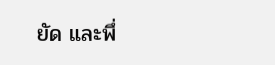ยัด และพึ่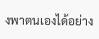งพาตนเองได้อย่าง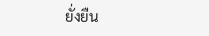ยั่งยืน